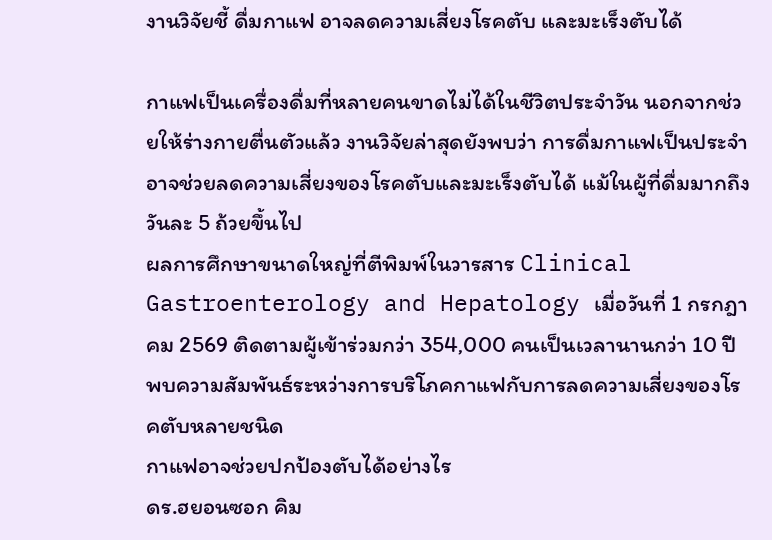งานวิจัยชี้ ดื่มกาแฟ อาจลดความเสี่ยงโรคตับ และมะเร็งตับได้

กาแฟเป็นเครื่องดื่มที่หลายคนขาดไม่ได้ในชีวิตประจำวัน นอกจากช่วยให้ร่างกายตื่นตัวแล้ว งานวิจัยล่าสุดยังพบว่า การดื่มกาแฟเป็นประจำอาจช่วยลดความเสี่ยงของโรคตับและมะเร็งตับได้ แม้ในผู้ที่ดื่มมากถึงวันละ 5 ถ้วยขึ้นไป
ผลการศึกษาขนาดใหญ่ที่ตีพิมพ์ในวารสาร Clinical Gastroenterology and Hepatology เมื่อวันที่ 1 กรกฎาคม 2569 ติดตามผู้เข้าร่วมกว่า 354,000 คนเป็นเวลานานกว่า 10 ปี พบความสัมพันธ์ระหว่างการบริโภคกาแฟกับการลดความเสี่ยงของโรคตับหลายชนิด
กาแฟอาจช่วยปกป้องตับได้อย่างไร
ดร.ฮยอนซอก คิม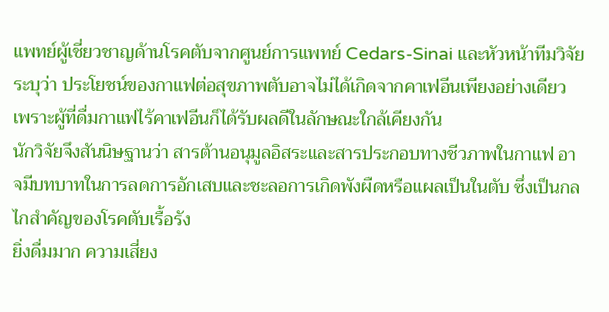แพทย์ผู้เชี่ยวชาญด้านโรคตับจากศูนย์การแพทย์ Cedars-Sinai และหัวหน้าทีมวิจัย ระบุว่า ประโยชน์ของกาแฟต่อสุขภาพตับอาจไม่ได้เกิดจากคาเฟอีนเพียงอย่างเดียว เพราะผู้ที่ดื่มกาแฟไร้คาเฟอีนก็ได้รับผลดีในลักษณะใกล้เคียงกัน
นักวิจัยจึงสันนิษฐานว่า สารต้านอนุมูลอิสระและสารประกอบทางชีวภาพในกาแฟ อาจมีบทบาทในการลดการอักเสบและชะลอการเกิดพังผืดหรือแผลเป็นในตับ ซึ่งเป็นกลไกสำคัญของโรคตับเรื้อรัง
ยิ่งดื่มมาก ความเสี่ยง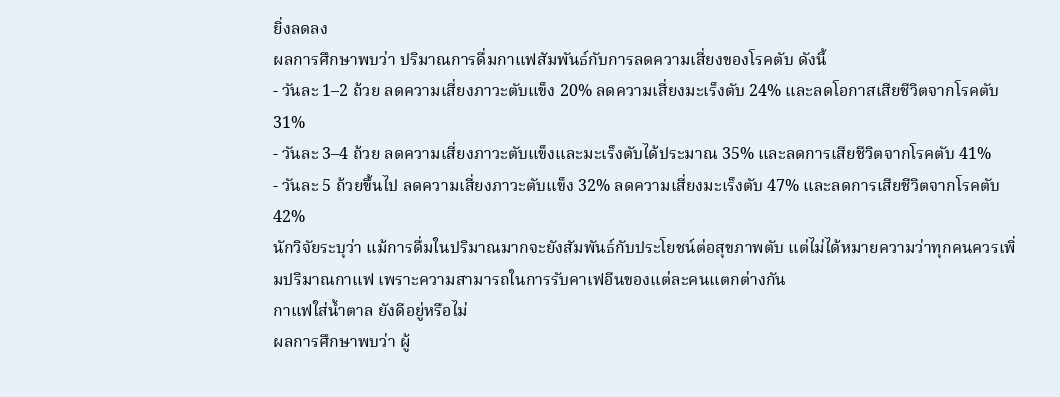ยิ่งลดลง
ผลการศึกษาพบว่า ปริมาณการดื่มกาแฟสัมพันธ์กับการลดความเสี่ยงของโรคตับ ดังนี้
- วันละ 1–2 ถ้วย ลดความเสี่ยงภาวะตับแข็ง 20% ลดความเสี่ยงมะเร็งตับ 24% และลดโอกาสเสียชีวิตจากโรคตับ 31%
- วันละ 3–4 ถ้วย ลดความเสี่ยงภาวะตับแข็งและมะเร็งตับได้ประมาณ 35% และลดการเสียชีวิตจากโรคตับ 41%
- วันละ 5 ถ้วยขึ้นไป ลดความเสี่ยงภาวะตับแข็ง 32% ลดความเสี่ยงมะเร็งตับ 47% และลดการเสียชีวิตจากโรคตับ 42%
นักวิจัยระบุว่า แม้การดื่มในปริมาณมากจะยังสัมพันธ์กับประโยชน์ต่อสุขภาพตับ แต่ไม่ได้หมายความว่าทุกคนควรเพิ่มปริมาณกาแฟ เพราะความสามารถในการรับคาเฟอีนของแต่ละคนแตกต่างกัน
กาแฟใส่น้ำตาล ยังดีอยู่หรือไม่
ผลการศึกษาพบว่า ผู้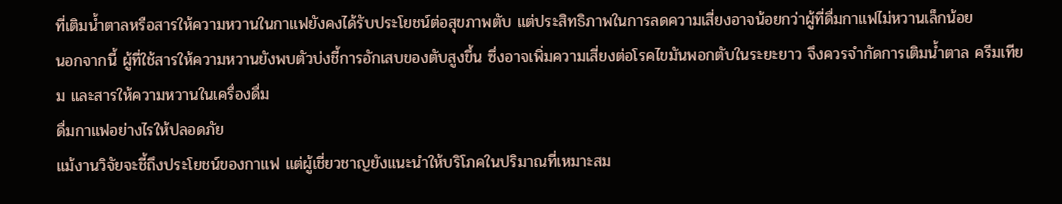ที่เติมน้ำตาลหรือสารให้ความหวานในกาแฟยังคงได้รับประโยชน์ต่อสุขภาพตับ แต่ประสิทธิภาพในการลดความเสี่ยงอาจน้อยกว่าผู้ที่ดื่มกาแฟไม่หวานเล็กน้อย
นอกจากนี้ ผู้ที่ใช้สารให้ความหวานยังพบตัวบ่งชี้การอักเสบของตับสูงขึ้น ซึ่งอาจเพิ่มความเสี่ยงต่อโรคไขมันพอกตับในระยะยาว จึงควรจำกัดการเติมน้ำตาล ครีมเทียม และสารให้ความหวานในเครื่องดื่ม
ดื่มกาแฟอย่างไรให้ปลอดภัย
แม้งานวิจัยจะชี้ถึงประโยชน์ของกาแฟ แต่ผู้เชี่ยวชาญยังแนะนำให้บริโภคในปริมาณที่เหมาะสม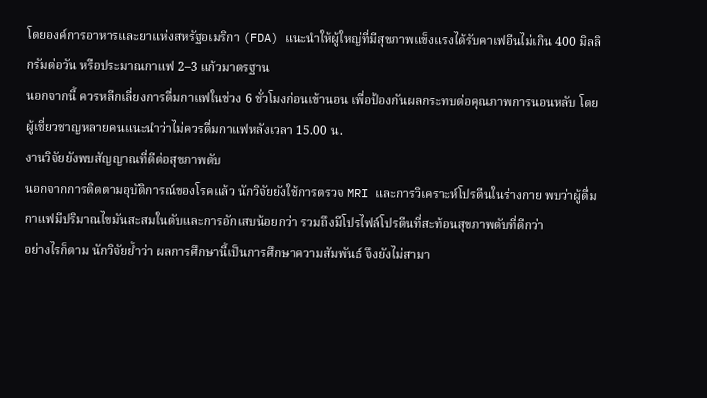โดยองค์การอาหารและยาแห่งสหรัฐอเมริกา (FDA) แนะนำให้ผู้ใหญ่ที่มีสุขภาพแข็งแรงได้รับคาเฟอีนไม่เกิน 400 มิลลิกรัมต่อวัน หรือประมาณกาแฟ 2–3 แก้วมาตรฐาน
นอกจากนี้ ควรหลีกเลี่ยงการดื่มกาแฟในช่วง 6 ชั่วโมงก่อนเข้านอน เพื่อป้องกันผลกระทบต่อคุณภาพการนอนหลับ โดยผู้เชี่ยวชาญหลายคนแนะนำว่าไม่ควรดื่มกาแฟหลังเวลา 15.00 น.
งานวิจัยยังพบสัญญาณที่ดีต่อสุขภาพตับ
นอกจากการติดตามอุบัติการณ์ของโรคแล้ว นักวิจัยยังใช้การตรวจ MRI และการวิเคราะห์โปรตีนในร่างกาย พบว่าผู้ดื่มกาแฟมีปริมาณไขมันสะสมในตับและการอักเสบน้อยกว่า รวมถึงมีโปรไฟล์โปรตีนที่สะท้อนสุขภาพตับที่ดีกว่า
อย่างไรก็ตาม นักวิจัยย้ำว่า ผลการศึกษานี้เป็นการศึกษาความสัมพันธ์ จึงยังไม่สามา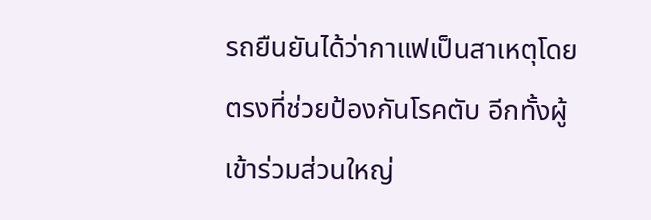รถยืนยันได้ว่ากาแฟเป็นสาเหตุโดยตรงที่ช่วยป้องกันโรคตับ อีกทั้งผู้เข้าร่วมส่วนใหญ่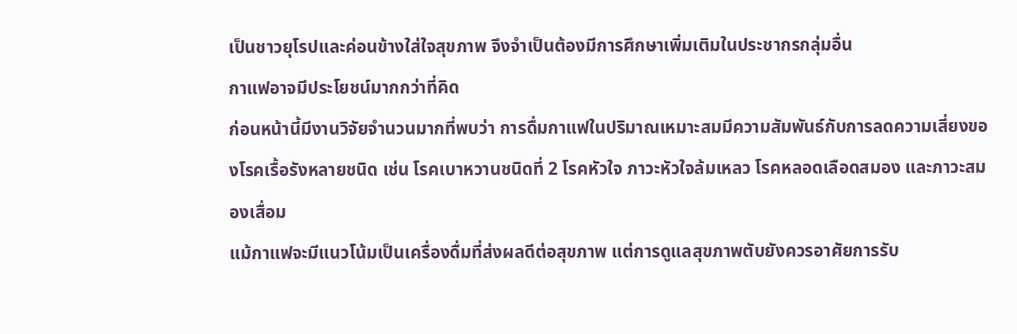เป็นชาวยุโรปและค่อนข้างใส่ใจสุขภาพ จึงจำเป็นต้องมีการศึกษาเพิ่มเติมในประชากรกลุ่มอื่น
กาแฟอาจมีประโยชน์มากกว่าที่คิด
ก่อนหน้านี้มีงานวิจัยจำนวนมากที่พบว่า การดื่มกาแฟในปริมาณเหมาะสมมีความสัมพันธ์กับการลดความเสี่ยงของโรคเรื้อรังหลายชนิด เช่น โรคเบาหวานชนิดที่ 2 โรคหัวใจ ภาวะหัวใจล้มเหลว โรคหลอดเลือดสมอง และภาวะสมองเสื่อม
แม้กาแฟจะมีแนวโน้มเป็นเครื่องดื่มที่ส่งผลดีต่อสุขภาพ แต่การดูแลสุขภาพตับยังควรอาศัยการรับ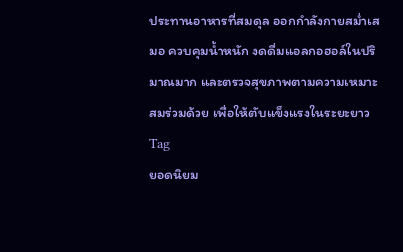ประทานอาหารที่สมดุล ออกกำลังกายสม่ำเสมอ ควบคุมน้ำหนัก งดดื่มแอลกอฮอล์ในปริมาณมาก และตรวจสุขภาพตามความเหมาะสมร่วมด้วย เพื่อให้ตับแข็งแรงในระยะยาว
Tag
ยอดนิยม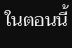ในตอนนี้